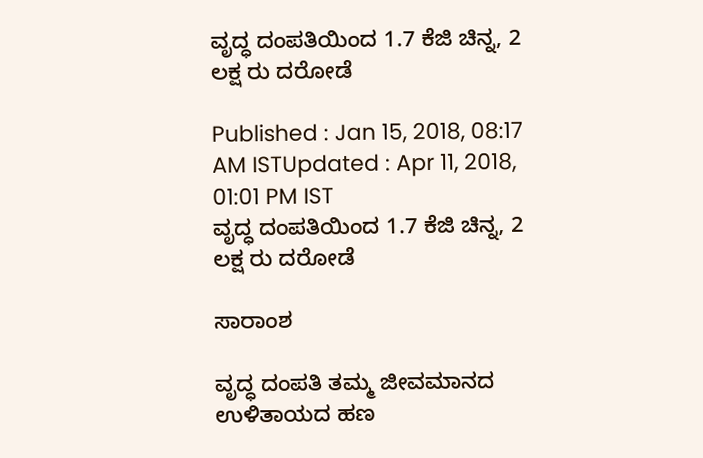ವೃದ್ಧ ದಂಪತಿಯಿಂದ 1.7 ಕೆಜಿ ಚಿನ್ನ, 2 ಲಕ್ಷ ರು ದರೋಡೆ

Published : Jan 15, 2018, 08:17 AM ISTUpdated : Apr 11, 2018, 01:01 PM IST
ವೃದ್ಧ ದಂಪತಿಯಿಂದ 1.7 ಕೆಜಿ ಚಿನ್ನ, 2 ಲಕ್ಷ ರು ದರೋಡೆ

ಸಾರಾಂಶ

ವೃದ್ಧ ದಂಪತಿ ತಮ್ಮ ಜೀವಮಾನದ ಉಳಿತಾಯದ ಹಣ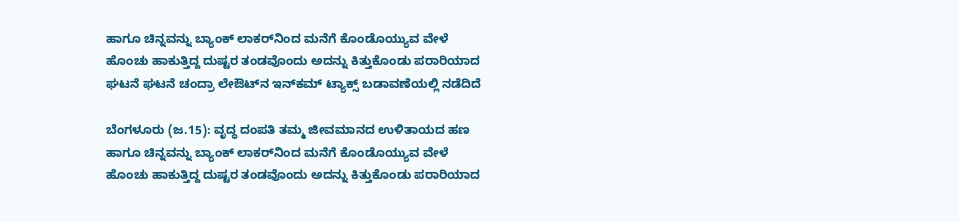ಹಾಗೂ ಚಿನ್ನವನ್ನು ಬ್ಯಾಂಕ್ ಲಾಕರ್‌ನಿಂದ ಮನೆಗೆ ಕೊಂಡೊಯ್ಯುವ ವೇಳೆ ಹೊಂಚು ಹಾಕುತ್ತಿದ್ದ ದುಷ್ಟರ ತಂಡವೊಂದು ಅದನ್ನು ಕಿತ್ತುಕೊಂಡು ಪರಾರಿಯಾದ ಘಟನೆ ಘಟನೆ ಚಂದ್ರಾ ಲೇಔಟ್‌ನ ಇನ್‌ಕಮ್ ಟ್ಯಾಕ್ಸ್ ಬಡಾವಣೆಯಲ್ಲಿ ನಡೆದಿದೆ

ಬೆಂಗಳೂರು (ಜ.15): ವೃದ್ಧ ದಂಪತಿ ತಮ್ಮ ಜೀವಮಾನದ ಉಳಿತಾಯದ ಹಣ ಹಾಗೂ ಚಿನ್ನವನ್ನು ಬ್ಯಾಂಕ್ ಲಾಕರ್‌ನಿಂದ ಮನೆಗೆ ಕೊಂಡೊಯ್ಯುವ ವೇಳೆ ಹೊಂಚು ಹಾಕುತ್ತಿದ್ದ ದುಷ್ಟರ ತಂಡವೊಂದು ಅದನ್ನು ಕಿತ್ತುಕೊಂಡು ಪರಾರಿಯಾದ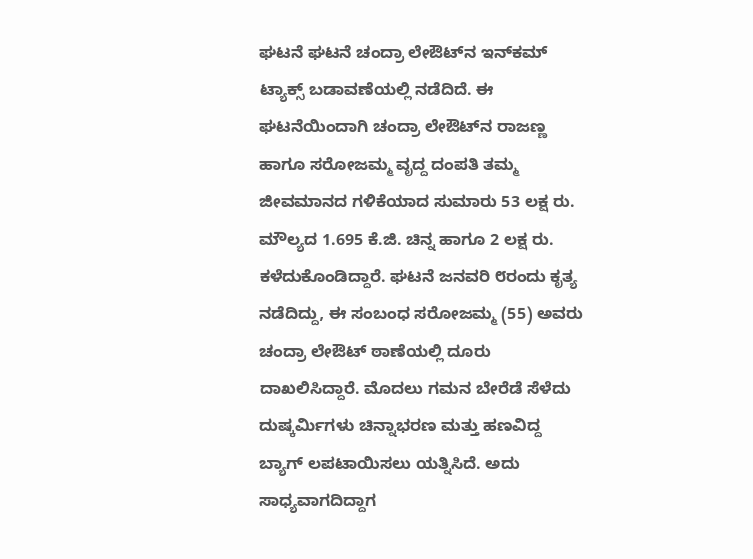ಘಟನೆ ಘಟನೆ ಚಂದ್ರಾ ಲೇಔಟ್‌ನ ಇನ್‌ಕಮ್ ಟ್ಯಾಕ್ಸ್ ಬಡಾವಣೆಯಲ್ಲಿ ನಡೆದಿದೆ. ಈ ಘಟನೆಯಿಂದಾಗಿ ಚಂದ್ರಾ ಲೇಔಟ್‌ನ ರಾಜಣ್ಣ ಹಾಗೂ ಸರೋಜಮ್ಮ ವೃದ್ದ ದಂಪತಿ ತಮ್ಮ ಜೀವಮಾನದ ಗಳಿಕೆಯಾದ ಸುಮಾರು 53 ಲಕ್ಷ ರು. ಮೌಲ್ಯದ 1.695 ಕೆ.ಜಿ. ಚಿನ್ನ ಹಾಗೂ 2 ಲಕ್ಷ ರು. ಕಳೆದುಕೊಂಡಿದ್ದಾರೆ. ಘಟನೆ ಜನವರಿ ೮ರಂದು ಕೃತ್ಯ ನಡೆದಿದ್ದು, ಈ ಸಂಬಂಧ ಸರೋಜಮ್ಮ (55) ಅವರು ಚಂದ್ರಾ ಲೇಔಟ್ ಠಾಣೆಯಲ್ಲಿ ದೂರು ದಾಖಲಿಸಿದ್ದಾರೆ. ಮೊದಲು ಗಮನ ಬೇರೆಡೆ ಸೆಳೆದು ದುಷ್ಕರ್ಮಿಗಳು ಚಿನ್ನಾಭರಣ ಮತ್ತು ಹಣವಿದ್ದ ಬ್ಯಾಗ್ ಲಪಟಾಯಿಸಲು ಯತ್ನಿಸಿದೆ. ಅದು ಸಾಧ್ಯವಾಗದಿದ್ದಾಗ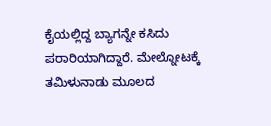ಕೈಯಲ್ಲಿದ್ದ ಬ್ಯಾಗನ್ನೇ ಕಸಿದು ಪರಾರಿಯಾಗಿದ್ದಾರೆ. ಮೇಲ್ನೋಟಕ್ಕೆ ತಮಿಳುನಾಡು ಮೂಲದ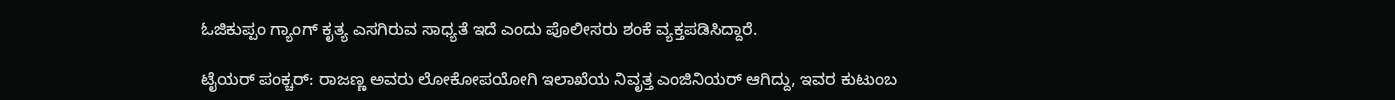ಓಜಿಕುಪ್ಪಂ ಗ್ಯಾಂಗ್ ಕೃತ್ಯ ಎಸಗಿರುವ ಸಾಧ್ಯತೆ ಇದೆ ಎಂದು ಪೊಲೀಸರು ಶಂಕೆ ವ್ಯಕ್ತಪಡಿಸಿದ್ದಾರೆ.

ಟೈಯರ್ ಪಂಕ್ಚರ್: ರಾಜಣ್ಣ ಅವರು ಲೋಕೋಪಯೋಗಿ ಇಲಾಖೆಯ ನಿವೃತ್ತ ಎಂಜಿನಿಯರ್ ಆಗಿದ್ದು, ಇವರ ಕುಟುಂಬ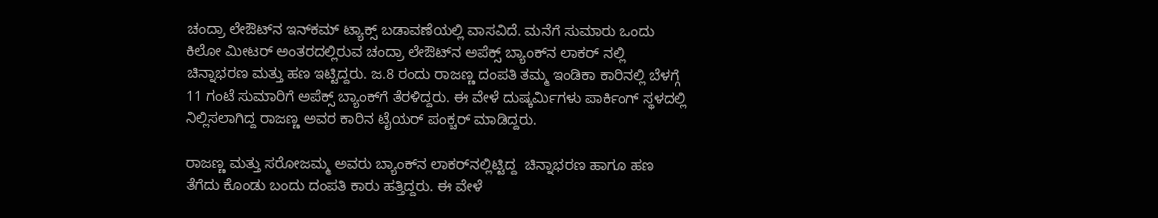ಚಂದ್ರಾ ಲೇಔಟ್‌ನ ಇನ್‌ಕಮ್ ಟ್ಯಾಕ್ಸ್ ಬಡಾವಣೆಯಲ್ಲಿ ವಾಸವಿದೆ. ಮನೆಗೆ ಸುಮಾರು ಒಂದು ಕಿಲೋ ಮೀಟರ್ ಅಂತರದಲ್ಲಿರುವ ಚಂದ್ರಾ ಲೇಔಟ್‌ನ ಅಪೆಕ್ಸ್ ಬ್ಯಾಂಕ್‌ನ ಲಾಕರ್ ನಲ್ಲಿ ಚಿನ್ನಾಭರಣ ಮತ್ತು ಹಣ ಇಟ್ಟಿದ್ದರು. ಜ.8 ರಂದು ರಾಜಣ್ಣ ದಂಪತಿ ತಮ್ಮ ಇಂಡಿಕಾ ಕಾರಿನಲ್ಲಿ ಬೆಳಗ್ಗೆ 11 ಗಂಟೆ ಸುಮಾರಿಗೆ ಅಪೆಕ್ಸ್ ಬ್ಯಾಂಕ್‌ಗೆ ತೆರಳಿದ್ದರು. ಈ ವೇಳೆ ದುಷ್ಕರ್ಮಿಗಳು ಪಾರ್ಕಿಂಗ್ ಸ್ಥಳದಲ್ಲಿ ನಿಲ್ಲಿಸಲಾಗಿದ್ದ ರಾಜಣ್ಣ ಅವರ ಕಾರಿನ ಟೈಯರ್ ಪಂಕ್ಚರ್ ಮಾಡಿದ್ದರು.

ರಾಜಣ್ಣ ಮತ್ತು ಸರೋಜಮ್ಮ ಅವರು ಬ್ಯಾಂಕ್‌ನ ಲಾಕರ್‌ನಲ್ಲಿಟ್ಟಿದ್ದ  ಚಿನ್ನಾಭರಣ ಹಾಗೂ ಹಣ ತೆಗೆದು ಕೊಂಡು ಬಂದು ದಂಪತಿ ಕಾರು ಹತ್ತಿದ್ದರು. ಈ ವೇಳೆ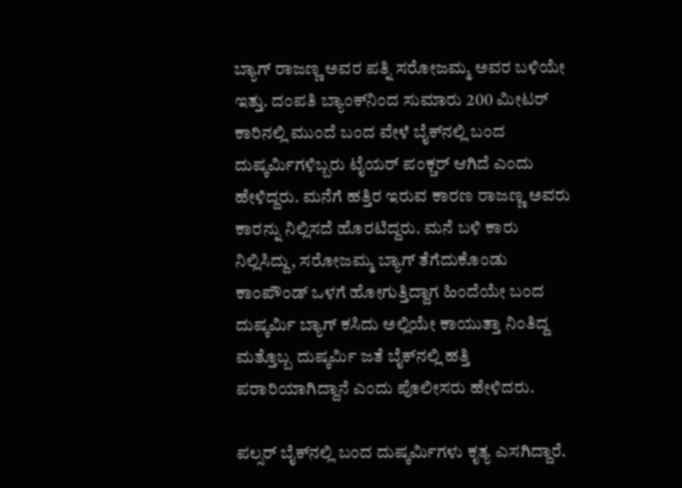ಬ್ಯಾಗ್ ರಾಜಣ್ಣ ಅವರ ಪತ್ನಿ ಸರೋಜಮ್ಮ ಅವರ ಬಳಿಯೇ ಇತ್ತು. ದಂಪತಿ ಬ್ಯಾಂಕ್‌ನಿಂದ ಸುಮಾರು 200 ಮೀಟರ್ ಕಾರಿನಲ್ಲಿ ಮುಂದೆ ಬಂದ ವೇಳೆ ಬೈಕ್‌ನಲ್ಲಿ ಬಂದ ದುಷ್ಕರ್ಮಿಗಳಿಬ್ಬರು ಟೈಯರ್ ಪಂಕ್ಚರ್ ಆಗಿದೆ ಎಂದು ಹೇಳಿದ್ದರು. ಮನೆಗೆ ಹತ್ತಿರ ಇರುವ ಕಾರಣ ರಾಜಣ್ಣ ಅವರು ಕಾರನ್ನು ನಿಲ್ಲಿಸದೆ ಹೊರಟಿದ್ದರು. ಮನೆ ಬಳಿ ಕಾರು ನಿಲ್ಲಿಸಿದ್ದು, ಸರೋಜಮ್ಮ ಬ್ಯಾಗ್ ತೆಗೆದುಕೊಂಡು ಕಾಂಪೌಂಡ್ ಒಳಗೆ ಹೋಗುತ್ತಿದ್ದಾಗ ಹಿಂದೆಯೇ ಬಂದ ದುಷ್ಕರ್ಮಿ ಬ್ಯಾಗ್ ಕಸಿದು ಅಲ್ಲಿಯೇ ಕಾಯುತ್ತಾ ನಿಂತಿದ್ದ ಮತ್ತೊಬ್ಬ ದುಷ್ಕರ್ಮಿ ಜತೆ ಬೈಕ್‌ನಲ್ಲಿ ಹತ್ತಿ ಪರಾರಿಯಾಗಿದ್ದಾನೆ ಎಂದು ಪೊಲೀಸರು ಹೇಳಿದರು.

ಪಲ್ಸರ್ ಬೈಕ್‌ನಲ್ಲಿ ಬಂದ ದುಷ್ಕರ್ಮಿಗಳು ಕೃತ್ಯ ಎಸಗಿದ್ದಾರೆ.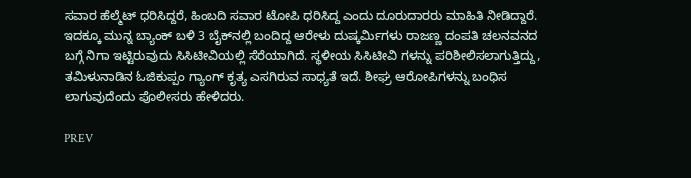ಸವಾರ ಹೆಲ್ಮೆಟ್ ಧರಿಸಿದ್ದರೆ, ಹಿಂಬದಿ ಸವಾರ ಟೋಪಿ ಧರಿಸಿದ್ದ ಎಂದು ದೂರುದಾರರು ಮಾಹಿತಿ ನೀಡಿದ್ದಾರೆ. ಇದಕ್ಕೂ ಮುನ್ನ ಬ್ಯಾಂಕ್ ಬಳಿ 3 ಬೈಕ್‌ನಲ್ಲಿ ಬಂದಿದ್ದ ಆರೇಳು ದುಷ್ಕರ್ಮಿಗಳು ರಾಜಣ್ಣ ದಂಪತಿ ಚಲನವನದ ಬಗ್ಗೆ ನಿಗಾ ಇಟ್ಟಿರುವುದು ಸಿಸಿಟೀವಿಯಲ್ಲಿ ಸೆರೆಯಾಗಿದೆ. ಸ್ಥಳೀಯ ಸಿಸಿಟೀವಿ ಗಳನ್ನು ಪರಿಶೀಲಿಸಲಾಗುತ್ತಿದ್ದು, ತಮಿಳುನಾಡಿನ ಓಜಿಕುಪ್ಪಂ ಗ್ಯಾಂಗ್ ಕೃತ್ಯ ಎಸಗಿರುವ ಸಾಧ್ಯತೆ ಇದೆ. ಶೀಘ್ರ ಆರೋಪಿಗಳನ್ನು ಬಂಧಿಸ ಲಾಗುವುದೆಂದು ಪೊಲೀಸರು ಹೇಳಿದರು.

PREV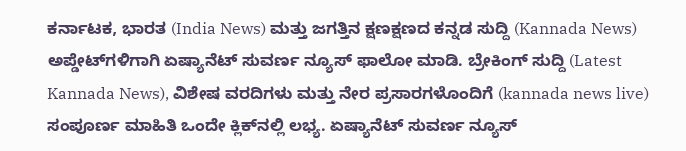ಕರ್ನಾಟಕ, ಭಾರತ (India News) ಮತ್ತು ಜಗತ್ತಿನ ಕ್ಷಣಕ್ಷಣದ ಕನ್ನಡ ಸುದ್ದಿ (Kannada News) ಅಪ್ಡೇಟ್‌ಗಳಿಗಾಗಿ ಏಷ್ಯಾನೆಟ್ ಸುವರ್ಣ ನ್ಯೂಸ್‌ ಫಾಲೋ ಮಾಡಿ. ಬ್ರೇಕಿಂಗ್ ಸುದ್ದಿ (Latest Kannada News), ವಿಶೇಷ ವರದಿಗಳು ಮತ್ತು ನೇರ ಪ್ರಸಾರಗಳೊಂದಿಗೆ (kannada news live) ಸಂಪೂರ್ಣ ಮಾಹಿತಿ ಒಂದೇ ಕ್ಲಿಕ್‌ನಲ್ಲಿ ಲಭ್ಯ. ಏಷ್ಯಾನೆಟ್ ಸುವರ್ಣ ನ್ಯೂಸ್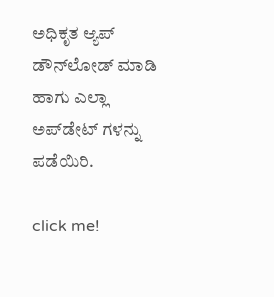ಅಧಿಕೃತ ಆ್ಯಪ್ ಡೌನ್‌ಲೋಡ್ ಮಾಡಿ ಹಾಗು ಎಲ್ಲಾ ಅಪ್‌ಡೇಟ್ ಗಳನ್ನು ಪಡೆಯಿರಿ.

click me!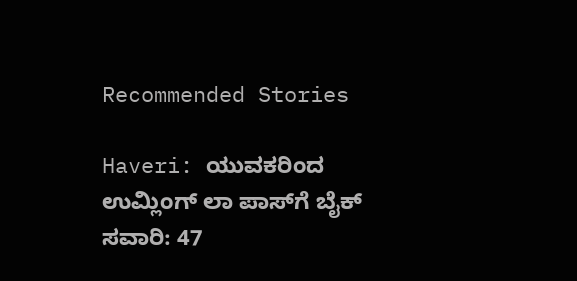Recommended Stories

Haveri: ಯುವಕರಿಂದ ಉಮ್ಲಿಂಗ್ ಲಾ ಪಾಸ್‌ಗೆ ಬೈಕ್ ಸವಾರಿ: 47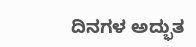ದಿನಗಳ ಅದ್ಭುತ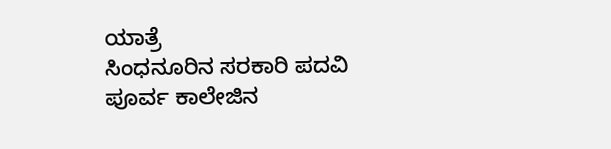ಯಾತ್ರೆ
ಸಿಂಧನೂರಿನ ಸರಕಾರಿ ಪದವಿ ಪೂರ್ವ ಕಾಲೇಜಿನ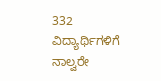332 ವಿದ್ಯಾರ್ಥಿಗಳಿಗೆ ನಾಲ್ವರೇ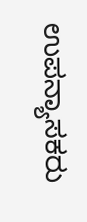ಉಪನ್ಯಾಸಕರು